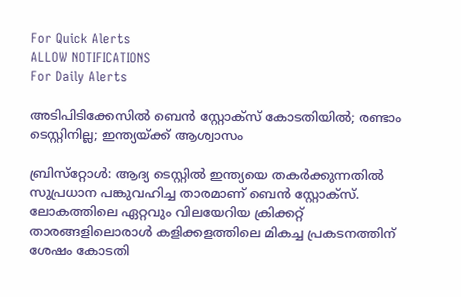For Quick Alerts
ALLOW NOTIFICATIONS
For Daily Alerts

അടിപിടിക്കേസില്‍ ബെന്‍ സ്റ്റോക്‌സ് കോടതിയില്‍; രണ്ടാം ടെസ്റ്റിനില്ല; ഇന്ത്യയ്ക്ക് ആശ്വാസം

ബ്രിസ്‌റ്റോള്‍: ആദ്യ ടെസ്റ്റില്‍ ഇന്ത്യയെ തകര്‍ക്കുന്നതില്‍ സുപ്രധാന പങ്കുവഹിച്ച താരമാണ് ബെന്‍ സ്റ്റോക്‌സ്. ലോകത്തിലെ ഏറ്റവും വിലയേറിയ ക്രിക്കറ്റ് താരങ്ങളിലൊരാള്‍ കളിക്കളത്തിലെ മികച്ച പ്രകടനത്തിന് ശേഷം കോടതി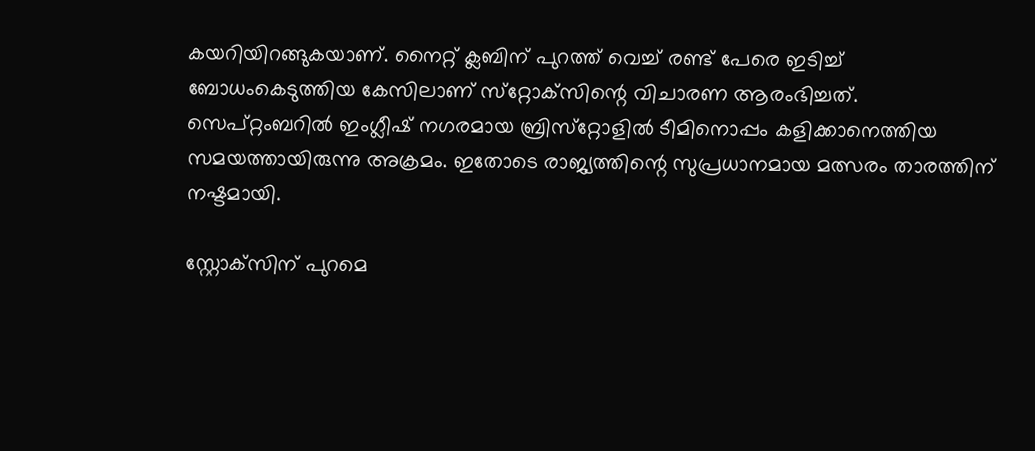കയറിയിറങ്ങുകയാണ്. നൈറ്റ് ക്ലബിന് പുറത്ത് വെച്ച് രണ്ട് പേരെ ഇടിച്ച് ബോധംകെടുത്തിയ കേസിലാണ് സ്‌റ്റോക്‌സിന്റെ വിചാരണ ആരംഭിച്ചത്. സെപ്റ്റംബറില്‍ ഇംഗ്ലീഷ് നഗരമായ ബ്രിസ്‌റ്റോളില്‍ ടീമിനൊപ്പം കളിക്കാനെത്തിയ സമയത്തായിരുന്നു അക്രമം. ഇതോടെ രാജ്യത്തിന്റെ സുപ്രധാനമായ മത്സരം താരത്തിന് നഷ്ടമായി.

സ്റ്റോക്‌സിന് പുറമെ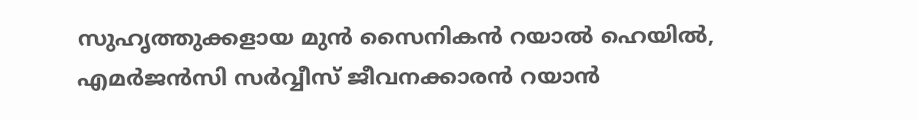സുഹൃത്തുക്കളായ മുന്‍ സൈനികന്‍ റയാല്‍ ഹെയില്‍, എമര്‍ജന്‍സി സര്‍വ്വീസ് ജീവനക്കാരന്‍ റയാന്‍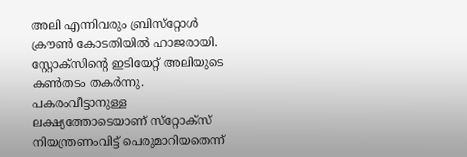അലി എന്നിവരും ബ്രിസ്‌റ്റോള്‍ ക്രൗണ്‍ കോടതിയില്‍ ഹാജരായി. സ്റ്റോക്‌സിന്റെ ഇടിയേറ്റ് അലിയുടെ കണ്‍തടം തകര്‍ന്നു. പകരംവീട്ടാനുള്ള ലക്ഷ്യത്തോടെയാണ് സ്‌റ്റോക്‌സ് നിയന്ത്രണംവിട്ട് പെരുമാറിയതെന്ന്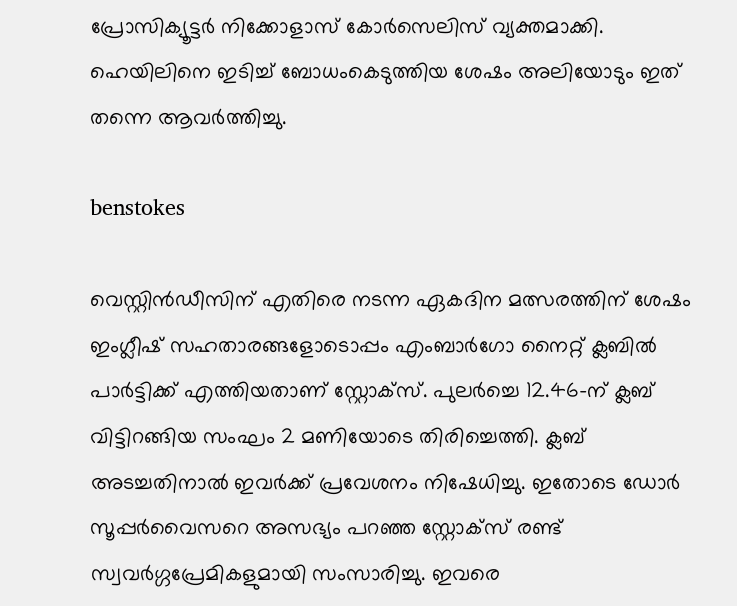പ്രോസിക്യൂട്ടര്‍ നിക്കോളാസ് കോര്‍സെലിസ് വ്യക്തമാക്കി. ഹെയിലിനെ ഇടിച്ച് ബോധംകെടുത്തിയ ശേഷം അലിയോടും ഇത് തന്നെ ആവര്‍ത്തിച്ചു.

benstokes

വെസ്റ്റിന്‍ഡീസിന് എതിരെ നടന്ന ഏകദിന മത്സരത്തിന് ശേഷം ഇംഗ്ലീഷ് സഹതാരങ്ങളോടൊപ്പം എംബാര്‍ഗോ നൈറ്റ് ക്ലബില്‍ പാര്‍ട്ടിക്ക് എത്തിയതാണ് സ്റ്റോക്‌സ്. പുലര്‍ച്ചെ 12.46-ന് ക്ലബ് വിട്ടിറങ്ങിയ സംഘം 2 മണിയോടെ തിരിച്ചെത്തി. ക്ലബ് അടച്ചതിനാല്‍ ഇവര്‍ക്ക് പ്രവേശനം നിഷേധിച്ചു. ഇതോടെ ഡോര്‍ സൂപ്പര്‍വൈസറെ അസഭ്യം പറഞ്ഞ സ്റ്റോക്‌സ് രണ്ട് സ്വവര്‍ഗ്ഗപ്രേമികളുമായി സംസാരിച്ചു. ഇവരെ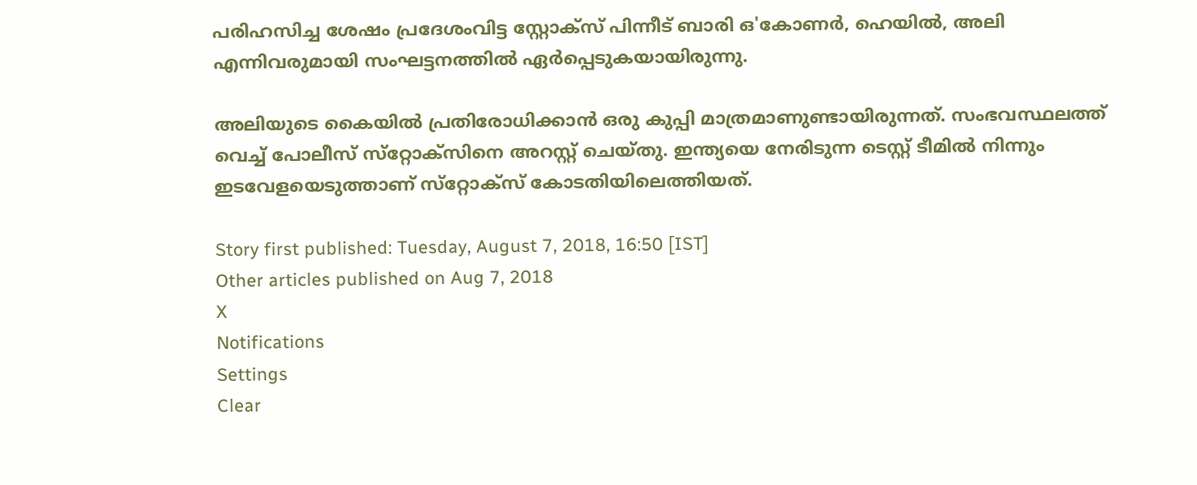പരിഹസിച്ച ശേഷം പ്രദേശംവിട്ട സ്റ്റോക്‌സ് പിന്നീട് ബാരി ഒ'കോണര്‍, ഹെയില്‍, അലി എന്നിവരുമായി സംഘട്ടനത്തില്‍ ഏര്‍പ്പെടുകയായിരുന്നു.

അലിയുടെ കൈയില്‍ പ്രതിരോധിക്കാന്‍ ഒരു കുപ്പി മാത്രമാണുണ്ടായിരുന്നത്. സംഭവസ്ഥലത്ത് വെച്ച് പോലീസ് സ്‌റ്റോക്‌സിനെ അറസ്റ്റ് ചെയ്തു. ഇന്ത്യയെ നേരിടുന്ന ടെസ്റ്റ് ടീമില്‍ നിന്നും ഇടവേളയെടുത്താണ് സ്‌റ്റോക്‌സ് കോടതിയിലെത്തിയത്.

Story first published: Tuesday, August 7, 2018, 16:50 [IST]
Other articles published on Aug 7, 2018
X
Notifications
Settings
Clear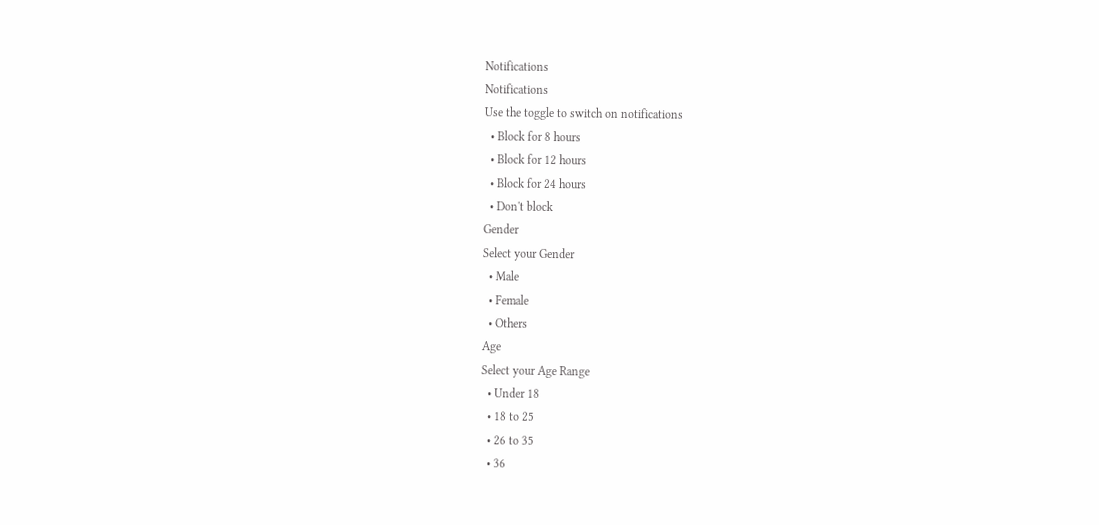Notifications
Notifications
Use the toggle to switch on notifications
  • Block for 8 hours
  • Block for 12 hours
  • Block for 24 hours
  • Don't block
Gender
Select your Gender
  • Male
  • Female
  • Others
Age
Select your Age Range
  • Under 18
  • 18 to 25
  • 26 to 35
  • 36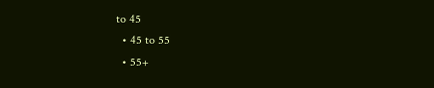to 45
  • 45 to 55
  • 55+